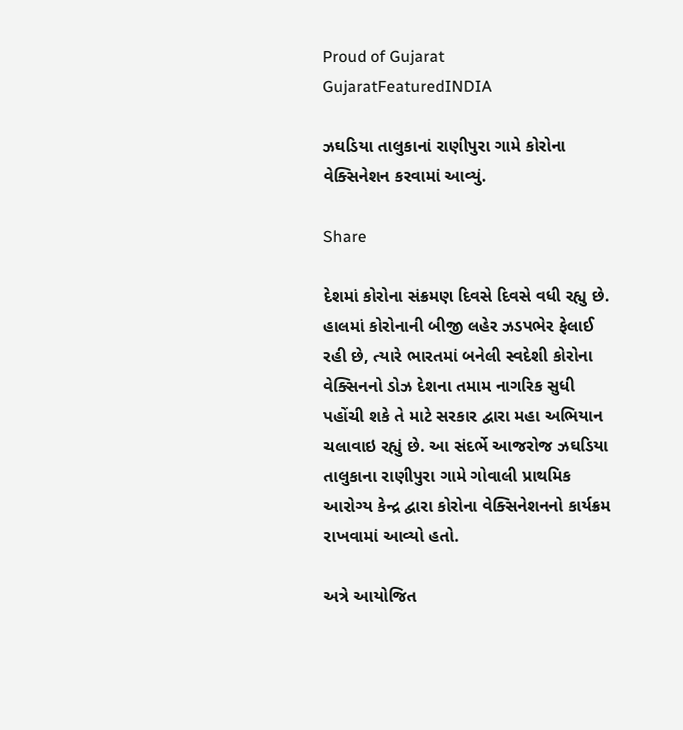Proud of Gujarat
GujaratFeaturedINDIA

ઝઘડિયા તાલુકાનાં રાણીપુરા ગામે કોરોના વેક્સિનેશન કરવામાં આવ્યું.

Share

દેશમાં કોરોના સંક્રમણ દિવસે દિવસે વધી રહ્યુ છે. હાલમાં કોરોનાની બીજી લહેર ઝડપભેર ફેલાઈ રહી છે, ત્યારે ભારતમાં બનેલી સ્વદેશી કોરોના વેક્સિનનો ડોઝ દેશના તમામ નાગરિક સુધી પહોંચી શકે તે માટે સરકાર દ્વારા મહા અભિયાન ચલાવાઇ રહ્યું છે. આ સંદર્ભે આજરોજ ઝઘડિયા તાલુકાના રાણીપુરા ગામે ગોવાલી પ્રાથમિક આરોગ્ય કેન્દ્ર દ્વારા કોરોના વેક્સિનેશનનો કાર્યક્રમ રાખવામાં આવ્યો હતો.

અત્રે આયોજિત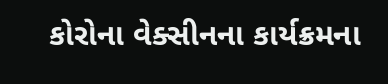કોરોના વેક્સીનના કાર્યક્રમના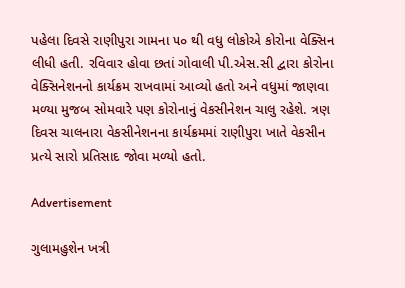પહેલા દિવસે રાણીપુરા ગામના ૫૦ થી વધુ લોકોએ કોરોના વેક્સિન લીધી હતી. રવિવાર હોવા છતાં ગોવાલી પી.એસ.સી દ્વારા કોરોના વેક્સિનેશનનો કાર્યક્રમ રાખવામાં આવ્યો હતો અને વધુમાં જાણવા મળ્યા મુજબ સોમવારે પણ કોરોનાનું વેકસીનેશન ચાલુ રહેશે. ત્રણ દિવસ ચાલનારા વેકસીનેશનના કાર્યક્રમમાં રાણીપુરા ખાતે વેકસીન પ્રત્યે સારો‌ પ્રતિસાદ જોવા મળ્યો હતો.

Advertisement

ગુલામહુશેન ખત્રી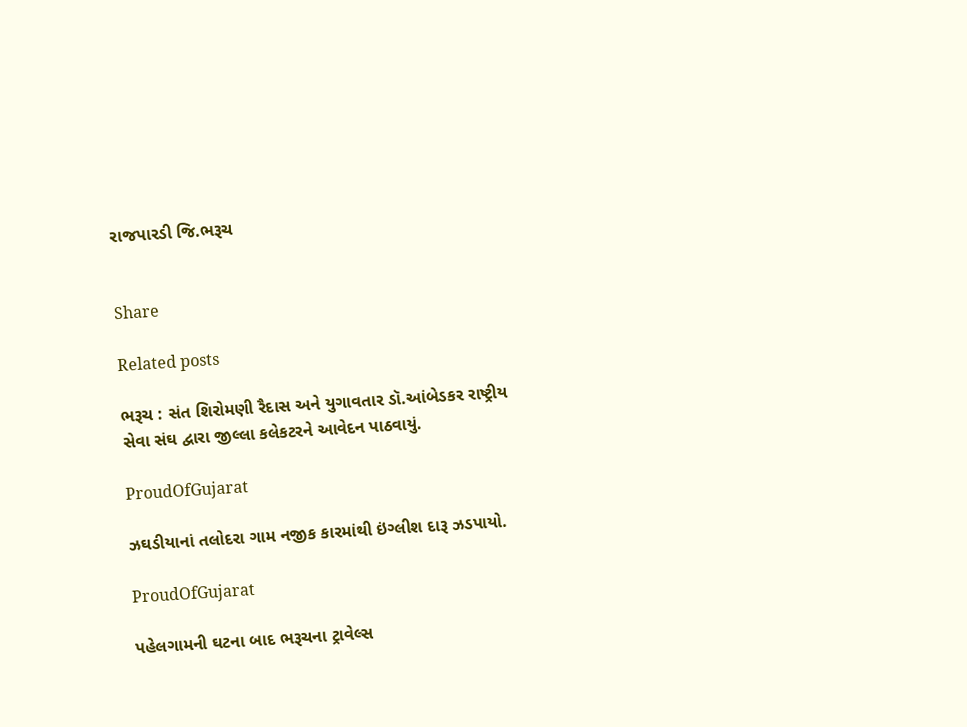રાજપારડી જિ.ભરૂચ


Share

Related posts

ભરૂચ : સંત શિરોમણી રૈદાસ અને યુગાવતાર ડૉ.આંબેડકર રાષ્ટ્રીય સેવા સંઘ દ્વારા જીલ્લા કલેકટરને આવેદન પાઠવાયું.

ProudOfGujarat

ઝઘડીયાનાં તલોદરા ગામ નજીક કારમાંથી ઇંગ્લીશ દારૂ ઝડપાયો.

ProudOfGujarat

પહેલગામની ઘટના બાદ ભરૂચના ટ્રાવેલ્સ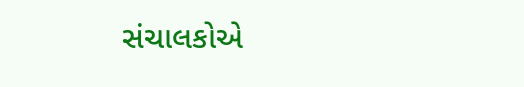સંચાલકોએ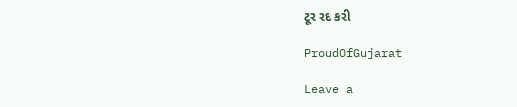ટૂર રદ કરી

ProudOfGujarat

Leave a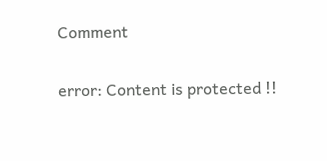Comment

error: Content is protected !!